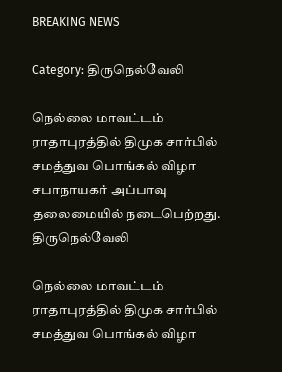BREAKING NEWS

Category: திருநெல்வேலி

நெல்லை மாவட்டம் ராதாபுரத்தில் திமுக சார்பில் சமத்துவ பொங்கல் விழா சபாநாயகர் அப்பாவு தலைமையில் நடைபெற்றது.
திருநெல்வேலி

நெல்லை மாவட்டம் ராதாபுரத்தில் திமுக சார்பில் சமத்துவ பொங்கல் விழா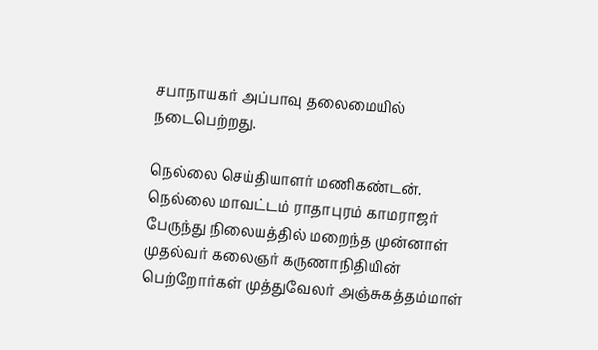சபாநாயகர் அப்பாவு தலைமையில் நடைபெற்றது.

நெல்லை செய்தியாளர் மணிகண்டன்.   நெல்லை மாவட்டம் ராதாபுரம் காமராஜர் பேருந்து நிலையத்தில் மறைந்த முன்னாள் முதல்வர் கலைஞர் கருணாநிதியின் பெற்றோர்கள் முத்துவேலர் அஞ்சுகத்தம்மாள்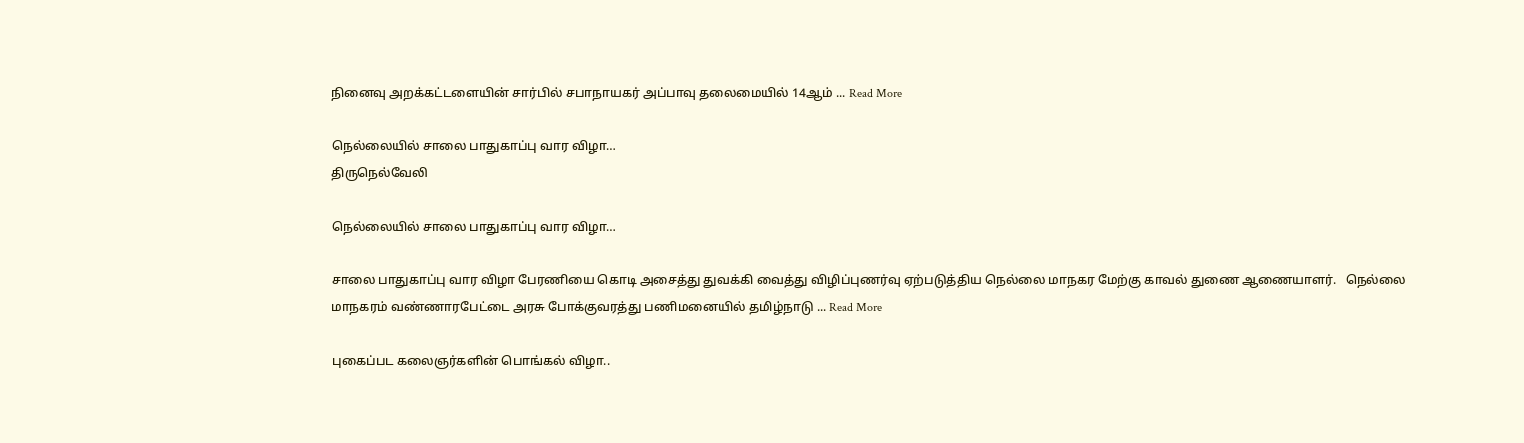நினைவு அறக்கட்டளையின் சார்பில் சபாநாயகர் அப்பாவு தலைமையில் 14ஆம் ... Read More

நெல்லையில் சாலை பாதுகாப்பு வார விழா…
திருநெல்வேலி

நெல்லையில் சாலை பாதுகாப்பு வார விழா…

சாலை பாதுகாப்பு வார விழா பேரணியை கொடி அசைத்து துவக்கி வைத்து விழிப்புணர்வு ஏற்படுத்திய நெல்லை மாநகர மேற்கு காவல் துணை ஆணையாளர்.   நெல்லை மாநகரம் வண்ணாரபேட்டை அரசு போக்குவரத்து பணிமனையில் தமிழ்நாடு ... Read More

புகைப்பட கலைஞர்களின் பொங்கல் விழா..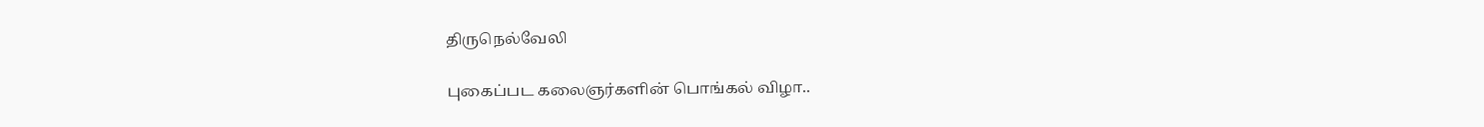திருநெல்வேலி

புகைப்பட கலைஞர்களின் பொங்கல் விழா..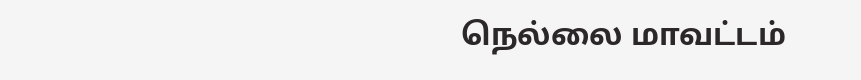நெல்லை மாவட்டம்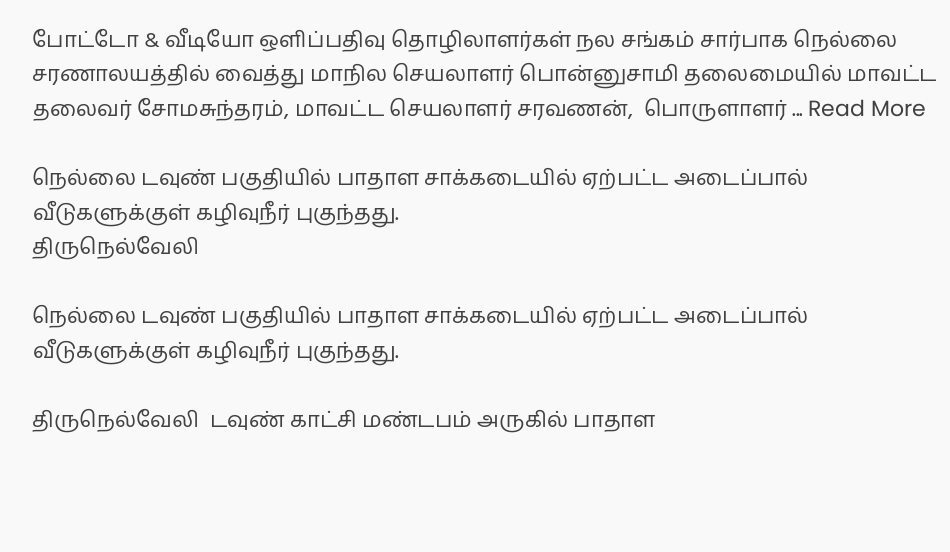போட்டோ & வீடியோ ஒளிப்பதிவு தொழிலாளர்கள் நல சங்கம் சார்பாக நெல்லை சரணாலயத்தில் வைத்து மாநில செயலாளர் பொன்னுசாமி தலைமையில் மாவட்ட தலைவர் சோமசுந்தரம், மாவட்ட செயலாளர் சரவணன்,  பொருளாளர் ... Read More

நெல்லை டவுண் பகுதியில் பாதாள சாக்கடையில் ஏற்பட்ட அடைப்பால் வீடுகளுக்குள் கழிவுநீர் புகுந்தது.
திருநெல்வேலி

நெல்லை டவுண் பகுதியில் பாதாள சாக்கடையில் ஏற்பட்ட அடைப்பால் வீடுகளுக்குள் கழிவுநீர் புகுந்தது.

திருநெல்வேலி  டவுண் காட்சி மண்டபம் அருகில் பாதாள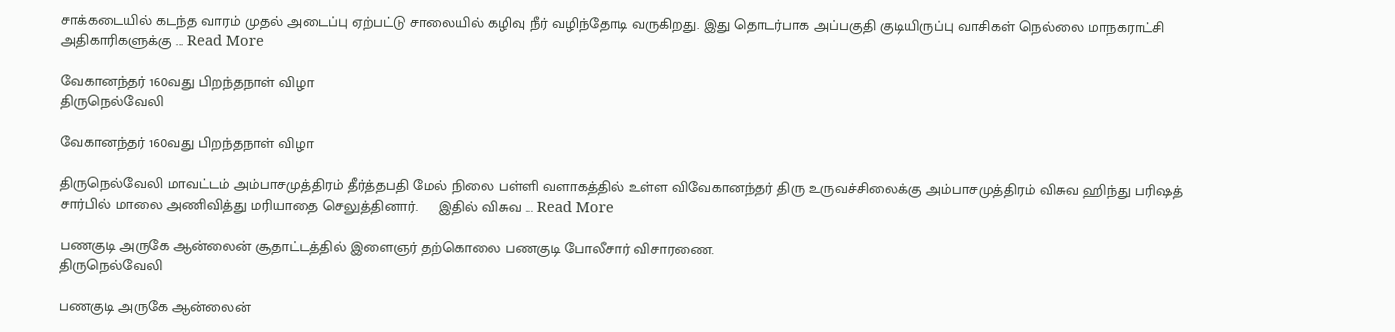சாக்கடையில் கடந்த வாரம் முதல் அடைப்பு ஏற்பட்டு சாலையில் கழிவு நீர் வழிந்தோடி வருகிறது. இது தொடர்பாக அப்பகுதி குடியிருப்பு வாசிகள் நெல்லை மாநகராட்சி அதிகாரிகளுக்கு ... Read More

வேகானந்தர் 160வது பிறந்தநாள் விழா
திருநெல்வேலி

வேகானந்தர் 160வது பிறந்தநாள் விழா

திருநெல்வேலி மாவட்டம் அம்பாசமுத்திரம் தீர்த்தபதி மேல் நிலை பள்ளி வளாகத்தில் உள்ள விவேகானந்தர் திரு உருவச்சிலைக்கு அம்பாசமுத்திரம் விசுவ ஹிந்து பரிஷத் சார்பில் மாலை அணிவித்து மரியாதை செலுத்தினார்.     இதில் விசுவ ... Read More

பணகுடி அருகே ஆன்லைன் சூதாட்டத்தில் இளைஞர் தற்கொலை பணகுடி போலீசார் விசாரணை.
திருநெல்வேலி

பணகுடி அருகே ஆன்லைன்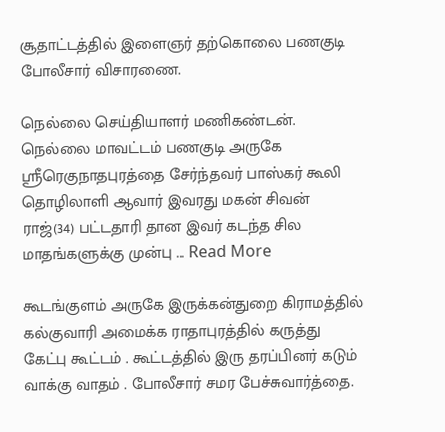சூதாட்டத்தில் இளைஞர் தற்கொலை பணகுடி போலீசார் விசாரணை.

நெல்லை செய்தியாளர் மணிகண்டன்.   நெல்லை மாவட்டம் பணகுடி அருகே ஸ்ரீரெகுநாதபுரத்தை சேர்ந்தவர் பாஸ்கர் கூலி தொழிலாளி ஆவார் இவரது மகன் சிவன் ராஜ்(34) பட்டதாரி தான இவர் கடந்த சில மாதங்களுக்கு முன்பு ... Read More

கூடங்குளம் அருகே இருக்கன்துறை கிராமத்தில் கல்குவாரி அமைக்க ராதாபுரத்தில் கருத்து கேட்பு கூட்டம் . கூட்டத்தில் இரு தரப்பினர் கடும் வாக்கு வாதம் . போலீசார் சமர பேச்சுவார்த்தை.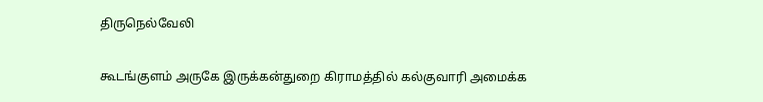திருநெல்வேலி

கூடங்குளம் அருகே இருக்கன்துறை கிராமத்தில் கல்குவாரி அமைக்க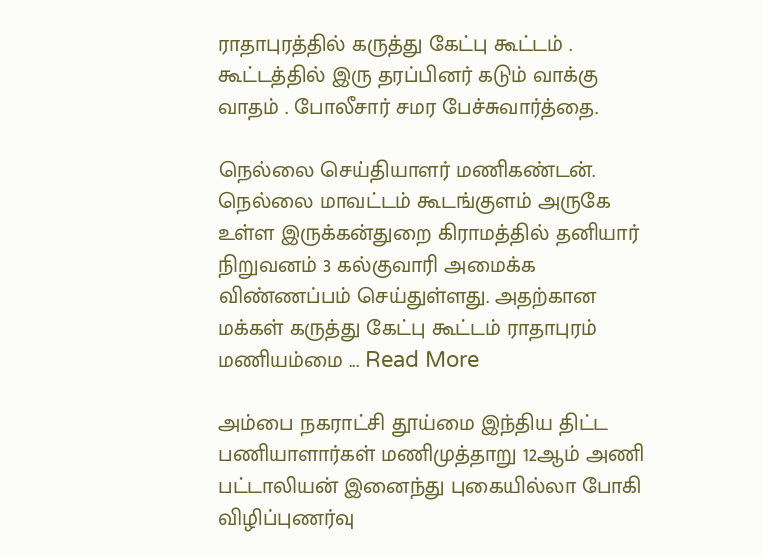ராதாபுரத்தில் கருத்து கேட்பு கூட்டம் . கூட்டத்தில் இரு தரப்பினர் கடும் வாக்கு வாதம் . போலீசார் சமர பேச்சுவார்த்தை.

நெல்லை செய்தியாளர் மணிகண்டன்.   நெல்லை மாவட்டம் கூடங்குளம் அருகே உள்ள இருக்கன்துறை கிராமத்தில் தனியார் நிறுவனம் 3 கல்குவாரி அமைக்க விண்ணப்பம் செய்துள்ளது. அதற்கான மக்கள் கருத்து கேட்பு கூட்டம் ராதாபுரம் மணியம்மை ... Read More

அம்பை நகராட்சி தூய்மை இந்திய திட்ட பணியாளார்கள் மணிமுத்தாறு 12ஆம் அணி பட்டாலியன் இனைந்து புகையில்லா போகி விழிப்புணர்வு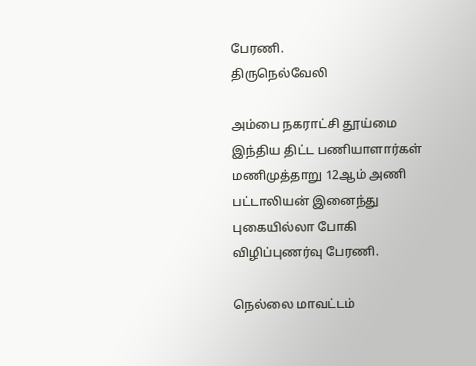பேரணி.
திருநெல்வேலி

அம்பை நகராட்சி தூய்மை இந்திய திட்ட பணியாளார்கள் மணிமுத்தாறு 12ஆம் அணி பட்டாலியன் இனைந்து புகையில்லா போகி விழிப்புணர்வு பேரணி.

நெல்லை மாவட்டம்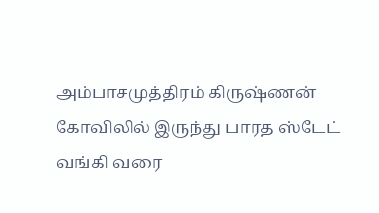அம்பாசமுத்திரம் கிருஷ்ணன் கோவிலில் இருந்து பாரத ஸ்டேட் வங்கி வரை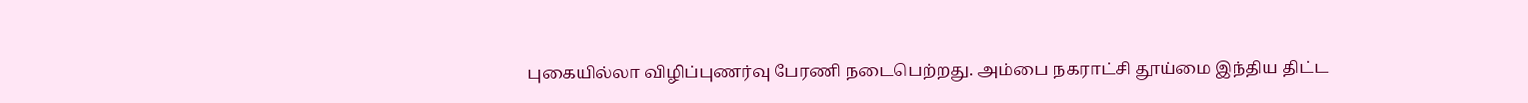புகையில்லா விழிப்புணர்வு பேரணி நடைபெற்றது. அம்பை நகராட்சி தூய்மை இந்திய திட்ட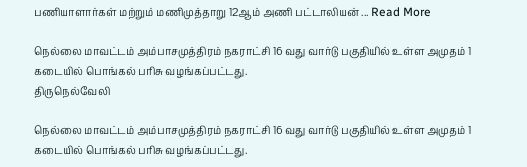பணியாளார்கள் மற்றும் மணிமுத்தாறு 12ஆம் அணி பட்டாலியன் ... Read More

நெல்லை மாவட்டம் அம்பாசமுத்திரம் நகராட்சி 16 வது வார்டு பகுதியில் உள்ள அமுதம் 1 கடையில் பொங்கல் பரிசு வழங்கப்பட்டது.
திருநெல்வேலி

நெல்லை மாவட்டம் அம்பாசமுத்திரம் நகராட்சி 16 வது வார்டு பகுதியில் உள்ள அமுதம் 1 கடையில் பொங்கல் பரிசு வழங்கப்பட்டது.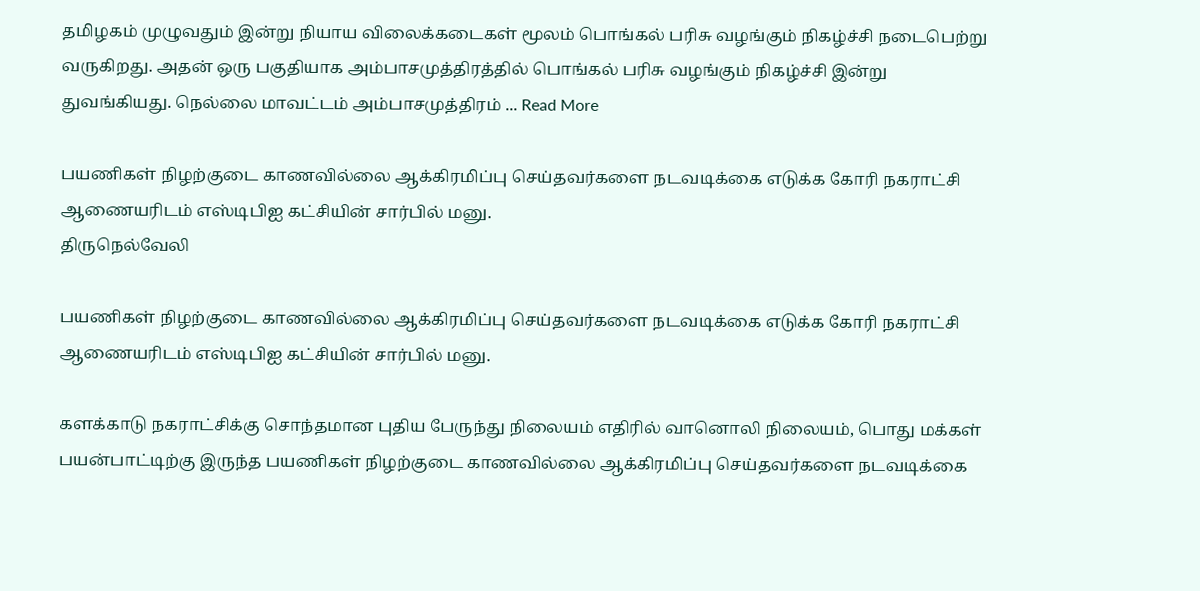தமிழகம் முழுவதும் இன்று நியாய விலைக்கடைகள் மூலம் பொங்கல் பரிசு வழங்கும் நிகழ்ச்சி நடைபெற்று வருகிறது. அதன் ஒரு பகுதியாக அம்பாசமுத்திரத்தில் பொங்கல் பரிசு வழங்கும் நிகழ்ச்சி இன்று துவங்கியது. நெல்லை மாவட்டம் அம்பாசமுத்திரம் ... Read More

பயணிகள் நிழற்குடை காணவில்லை ஆக்கிரமிப்பு செய்தவர்களை நடவடிக்கை எடுக்க கோரி நகராட்சி ஆணையரிடம் எஸ்டிபிஐ கட்சியின் சார்பில் மனு.
திருநெல்வேலி

பயணிகள் நிழற்குடை காணவில்லை ஆக்கிரமிப்பு செய்தவர்களை நடவடிக்கை எடுக்க கோரி நகராட்சி ஆணையரிடம் எஸ்டிபிஐ கட்சியின் சார்பில் மனு.

களக்காடு நகராட்சிக்கு சொந்தமான புதிய பேருந்து நிலையம் எதிரில் வானொலி நிலையம், பொது மக்கள் பயன்பாட்டிற்கு இருந்த பயணிகள் நிழற்குடை காணவில்லை ஆக்கிரமிப்பு செய்தவர்களை நடவடிக்கை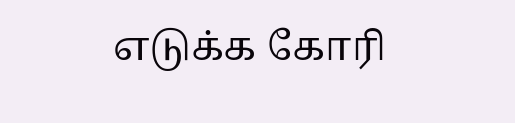எடுக்க கோரி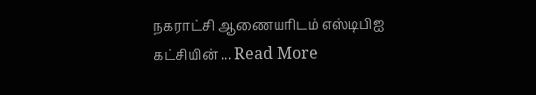நகராட்சி ஆணையரிடம் எஸ்டிபிஐ கட்சியின் ... Read More